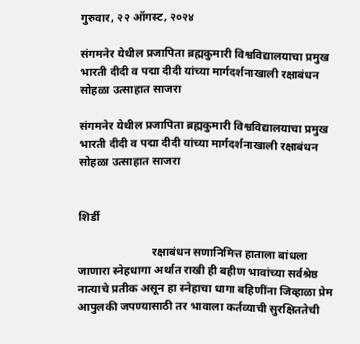गुरुवार, २२ ऑगस्ट, २०२४

संगमनेर येथील प्रजापिता ब्रह्मकुमारी विश्वविद्यालयाचा प्रमुख भारती दीदी व पद्मा दीदी यांच्या मार्गदर्शनाखाली रक्षाबंधन सोहळा उत्साहात साजरा

संगमनेर येथील प्रजापिता ब्रह्मकुमारी विश्वविद्यालयाचा प्रमुख भारती दीदी व पद्मा दीदी यांच्या मार्गदर्शनाखाली रक्षाबंधन सोहळा उत्साहात साजरा


शिर्डी

                          रक्षाबंधन सणानिमित्त हाताला बांधला जाणारा स्नेहधागा अर्थात राखी ही बहीण भावांच्या सर्वश्रेष्ठ नात्याचे प्रतीक असून हा स्नेहाचा धागा बहिणींना जिव्हाळा प्रेम आपुलकी जपण्यासाठी तर भावाला कर्तव्याची सुरक्षिततेची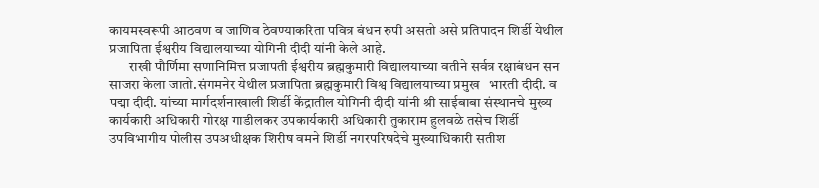कायमस्वरूपी आठवण व जाणिव ठेवण्याकरिता पवित्र बंधन रुपी असतो असे प्रतिपादन शिर्डी येथील प्रजापिता ईश्वरीय विद्यालयाच्या योगिनी दीदी यांनी केले आहे.
       राखी पौर्णिमा सणानिमित्त प्रजापती ईश्वरीय ब्रह्मकुमारी विद्यालयाच्या वतीने सर्वत्र रक्षाबंधन सन साजरा केला जातो.संगमनेर येथील प्रजापिता ब्रह्मकुमारी विश्व विद्यालयाच्या प्रमुख   भारती दीदी. व पद्मा दीदी. यांच्या मार्गदर्शनाखाली शिर्डी केंद्रातील योगिनी दीदी यांनी श्री साईबाबा संस्थानचे मुख्य कार्यकारी अधिकारी गोरक्ष गाडीलकर उपकार्यकारी अधिकारी तुकाराम हुलवळे तसेच शिर्डी उपविभागीय पोलीस उपअधीक्षक शिरीष वमने शिर्डी नगरपरिषदेचे मुख्याधिकारी सतीश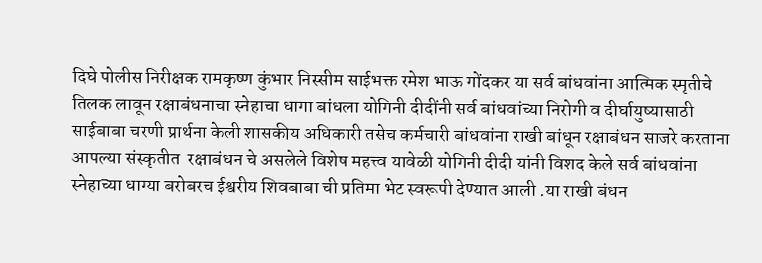दिघे पोलीस निरीक्षक रामकृष्ण कुंभार निस्सीम साईभक्त रमेश भाऊ गोंदकर या सर्व बांधवांना आत्मिक स्मृतीचे तिलक लावून रक्षाबंधनाचा स्नेहाचा धागा बांधला योगिनी दीदींनी सर्व बांधवांच्या निरोगी व दीर्घायुष्यासाठी साईबाबा चरणी प्रार्थना केली शासकीय अधिकारी तसेच कर्मचारी बांधवांना राखी बांधून रक्षाबंधन साजरे करताना आपल्या संस्कृतीत  रक्षाबंधन चे असलेले विशेष महत्त्व यावेळी योगिनी दीदी यांनी विशद केले सर्व बांधवांना स्नेहाच्या धाग्या बरोबरच ईश्वरीय शिवबाबा ची प्रतिमा भेट स्वरूपी देण्यात आली .या राखी बंधन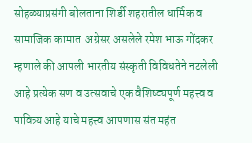सोहळ्याप्रसंगी बोलताना शिर्डी शहरातील धार्मिक व सामाजिक कामात  अग्रेसर असलेले रमेश भाऊ गोंदकर म्हणाले की आपली भारतीय संस्कृती विविधतेने नटलेली आहे प्रत्येक सण व उत्सवाचे एक वैशिष्ट्यपूर्ण महत्त्व व पावित्र्य आहे याचे महत्त्व आपणास संत महंत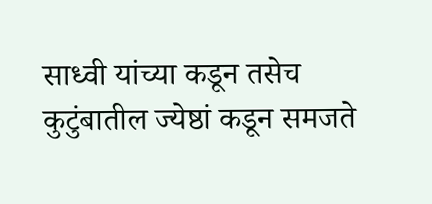साध्वी यांच्या कडून तसेच कुटुंबातील ज्येष्ठां कडून समजते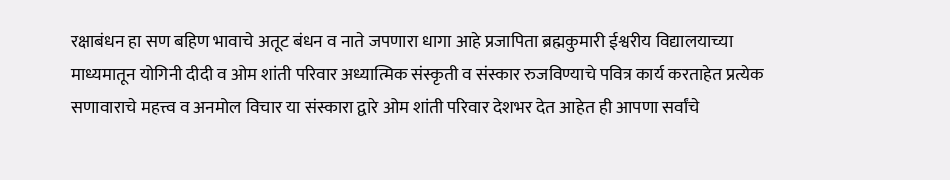रक्षाबंधन हा सण बहिण भावाचे अतूट बंधन व नाते जपणारा धागा आहे प्रजापिता ब्रह्मकुमारी ईश्वरीय विद्यालयाच्या माध्यमातून योगिनी दीदी व ओम शांती परिवार अध्यात्मिक संस्कृती व संस्कार रुजविण्याचे पवित्र कार्य करताहेत प्रत्येक सणावाराचे महत्त्व व अनमोल विचार या संस्कारा द्वारे ओम शांती परिवार देशभर देत आहेत ही आपणा सर्वांचे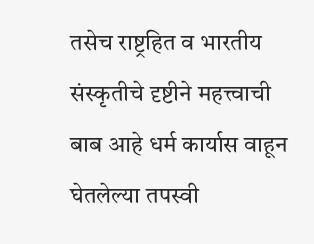तसेच राष्ट्रहित व भारतीय संस्कृतीचे दृष्टीने महत्त्वाची बाब आहे धर्म कार्यास वाहून घेतलेल्या तपस्वी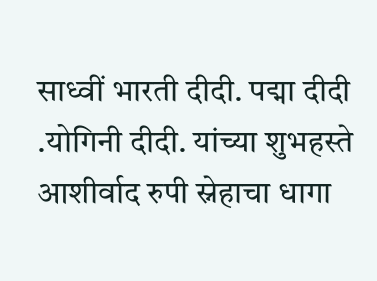साध्वीं भारती दीदी. पद्मा दीदी .योगिनी दीदी. यांच्या शुभहस्ते आशीर्वाद रुपी स्नेहाचा धागा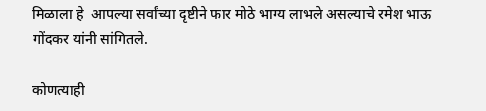मिळाला हे  आपल्या सर्वांच्या दृष्टीने फार मोठे भाग्य लाभले असल्याचे रमेश भाऊ गोंदकर यांनी सांगितले.

कोणत्याही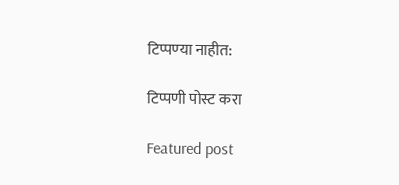टिप्पण्‍या नाहीत:

टिप्पणी पोस्ट करा

Featured post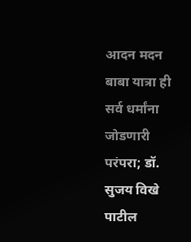आदन मदन बाबा यात्रा ही सर्व धर्मांना जोडणारी परंपरा; डॉ. सुजय विखे पाटील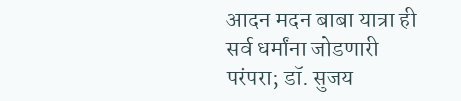आदन मदन बाबा यात्रा ही सर्व धर्मांना जोडणारी परंपरा; डॉ. सुजय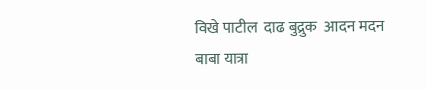विखे पाटील  दाढ बुद्रुक  आदन मदन बाबा यात्रा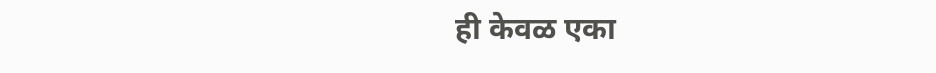ही केवळ एका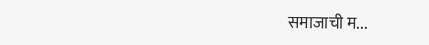समाजाची म...